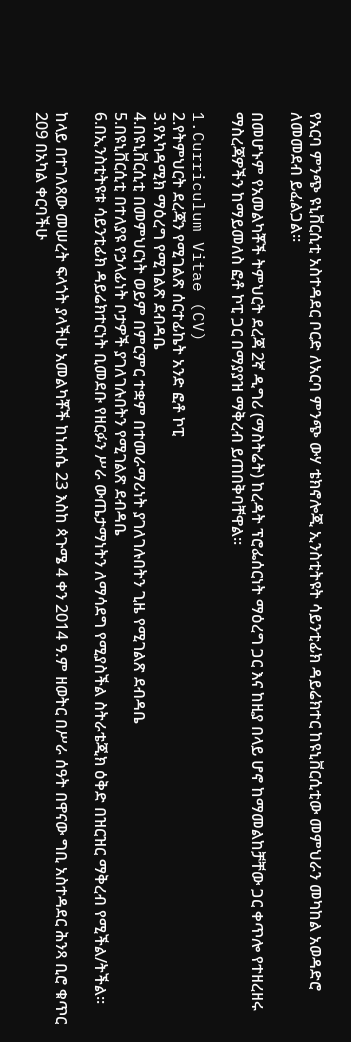የአርባ ምንጭ ዩኒቨርሲቲ አስተዳደር ቦርድ ለአርባ ምንጭ ውሃ ቴክኖሎጂ ኢንስቲትዩት ሳይንቲፊክ ዳይሬክተር ከዩኒቨርሲቲው መምህራን መካከል አወዳድሮ ለመመደብ ይፈልጋል፡፡

በመሆኑም የአመልካቾች ትምህርት ደረጃ 2ኛ ዲግሪ (ማስትሬት) ከረዳት ፕሮፌሰርነት ማዕረግ ጋር እና ከዚያ በላይ ሆኖ ከማመልከቻቸው ጋር ቀጥሎ የተዘረዘሩ ማስረጃዎችን ከማይመለስ ፎቶ ኮፒ ጋር በማያያዝ ማቅረብ ይጠበቅባቸዋል፡፡

1.Curriculum Vitae (CV)
2.የትምህርት ደረጃን የሚገልጽ ሰርተፊኬት አንድ ፎቶ ኮፒ
3.የአካዳሚክ ማዕረግ የሚገልጽ ደብዳቤ
4.በዩኒቨርሲቲ በመምህርነት ወይም በምርምር ተቋም በተመራማሪነት ያገለገሉበትን ጊዜ የሚገልጽ ደብዳቤ
5.በዩኒቨርሲቲ በተለያዩ የኃላፊነት ቦታዎች ያገለገሉበትን የሚገልጽ ደብዳቤ
6.በኢንስቲትዩቱ ሳይንቲፊክ ዳይሬክተርነት ቢመደቡ የዘርፉን ሥራ ውጤታማነትን ለማሳደግ የሚያስችል ስትራቴጂክ ዕቅድ በዝርዝር ማቅረብ የሚችል/ትችል፡፡

ከላይ በተገለጸው መሠረት ፍላጎት ያላችሁ አመልካቾች ከነሐሴ 23 እስከ ጳጉሜ 4 ቀን 2014 ዓ.ም ዘወትር በሥራ ሰዓት በዋናው ግቢ አስተዳደር ሕንጻ ቢሮ ቁጥር 209 በአካል ቀርባችሁ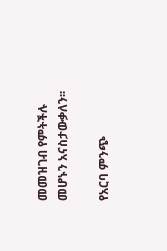መመዝገብ የምትችሉ መሆኑን አናስታውቃለን፡፡

የአርባ ምንጭ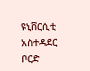ዩኒቨርሲቲ አስተዳደር ቦርድ